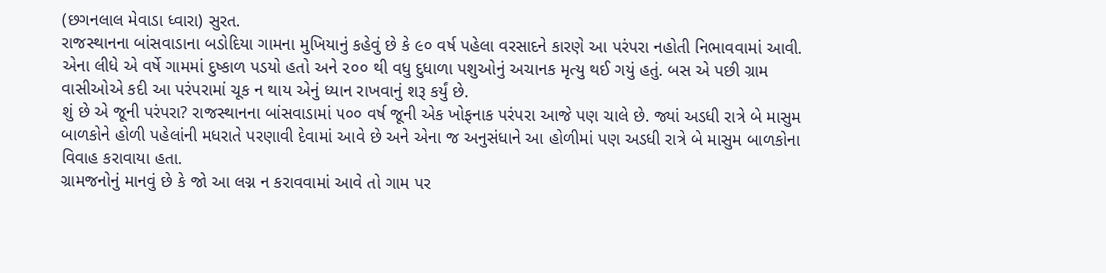(છગનલાલ મેવાડા ધ્વારા) સુરત.
રાજસ્થાનના બાંસવાડાના બડોદિયા ગામના મુખિયાનું કહેવું છે કે ૯૦ વર્ષ પહેલા વરસાદને કારણે આ પરંપરા નહોતી નિભાવવામાં આવી. એના લીધે એ વર્ષે ગામમાં દુષ્કાળ પડયો હતો અને ૨૦૦ થી વધુ દુધાળા પશુઓનું અચાનક મૃત્યુ થઈ ગયું હતું. બસ એ પછી ગ્રામ વાસીઓએ કદી આ પરંપરામાં ચૂક ન થાય એનું ધ્યાન રાખવાનું શરૂ કર્યું છે.
શું છે એ જૂની પરંપરા? રાજસ્થાનના બાંસવાડામાં ૫૦૦ વર્ષ જૂની એક ખોફનાક પરંપરા આજે પણ ચાલે છે. જ્યાં અડધી રાત્રે બે માસુમ બાળકોને હોળી પહેલાંની મધરાતે પરણાવી દેવામાં આવે છે અને એના જ અનુસંધાને આ હોળીમાં પણ અડધી રાત્રે બે માસુમ બાળકોના વિવાહ કરાવાયા હતા.
ગ્રામજનોનું માનવું છે કે જો આ લગ્ન ન કરાવવામાં આવે તો ગામ પર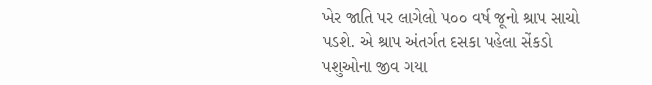ખેર જાતિ પર લાગેલો ૫૦૦ વર્ષ જૂનો શ્રાપ સાચો પડશે. એ શ્રાપ અંતર્ગત દસકા પહેલા સેંકડો પશુઓના જીવ ગયા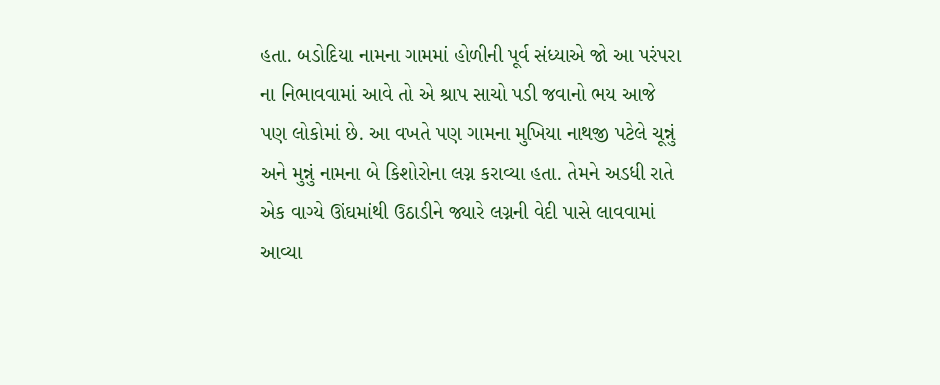હતા. બડોદિયા નામના ગામમાં હોળીની પૂર્વ સંધ્યાએ જો આ પરંપરા ના નિભાવવામાં આવે તો એ શ્રાપ સાચો પડી જવાનો ભય આજે પણ લોકોમાં છે. આ વખતે પણ ગામના મુખિયા નાથજી પટેલે ચૂન્નું અને મુન્નું નામના બે કિશોરોના લગ્ન કરાવ્યા હતા. તેમને અડધી રાતે એક વાગ્યે ઊંઘમાંથી ઉઠાડીને જ્યારે લગ્નની વેદી પાસે લાવવામાં આવ્યા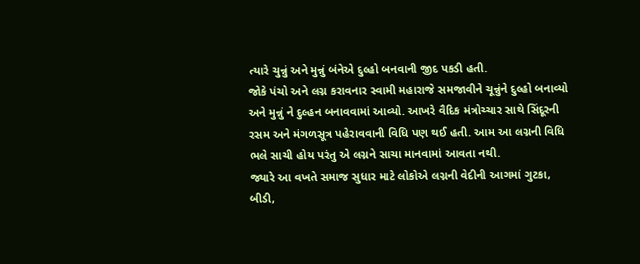ત્યારે ચુન્નું અને મુન્નું બંનેએ દુલ્હો બનવાની જીદ પકડી હતી.
જોકે પંચો અને લગ્ન કરાવનાર સ્વામી મહારાજે સમજાવીને ચૂન્નુંને દુલ્હો બનાવ્યો અને મુન્નું ને દુલ્હન બનાવવામાં આવ્યો. આખરે વૈદિક મંત્રોચ્ચાર સાથે સિંદૂરની રસમ અને મંગળસૂત્ર પહેરાવવાની વિધિ પણ થઈ હતી. આમ આ લગ્નની વિધિ ભલે સાચી હોય પરંતુ એ લગ્નને સાચા માનવામાં આવતા નથી.
જ્યારે આ વખતે સમાજ સુધાર માટે લોકોએ લગ્નની વેદીની આગમાં ગુટકા, બીડી,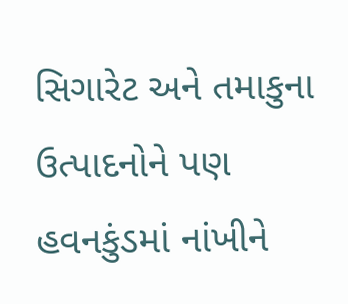સિગારેટ અને તમાકુના ઉત્પાદનોને પણ હવનકુંડમાં નાંખીને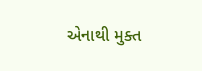એનાથી મુક્ત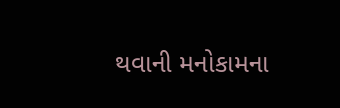થવાની મનોકામના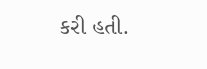કરી હતી.